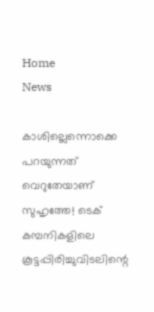Home
News

കാശില്ലെന്നൊക്കെ പറയുന്നത് വെറുതേയാണ് സുഹൃത്തേ! ടെക് കമ്പനികളിലെ കൂട്ടപ്പിരിച്ചുവിടലിന്റെ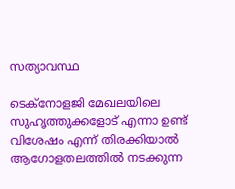സത്യാവസ്ഥ

ടെക്നോളജി മേഖലയിലെ സുഹൃത്തുക്കളോട് എന്നാ ഉണ്ട് വിശേഷം എന്ന് തിരക്കിയാൽ ആഗോളതലത്തിൽ നടക്കുന്ന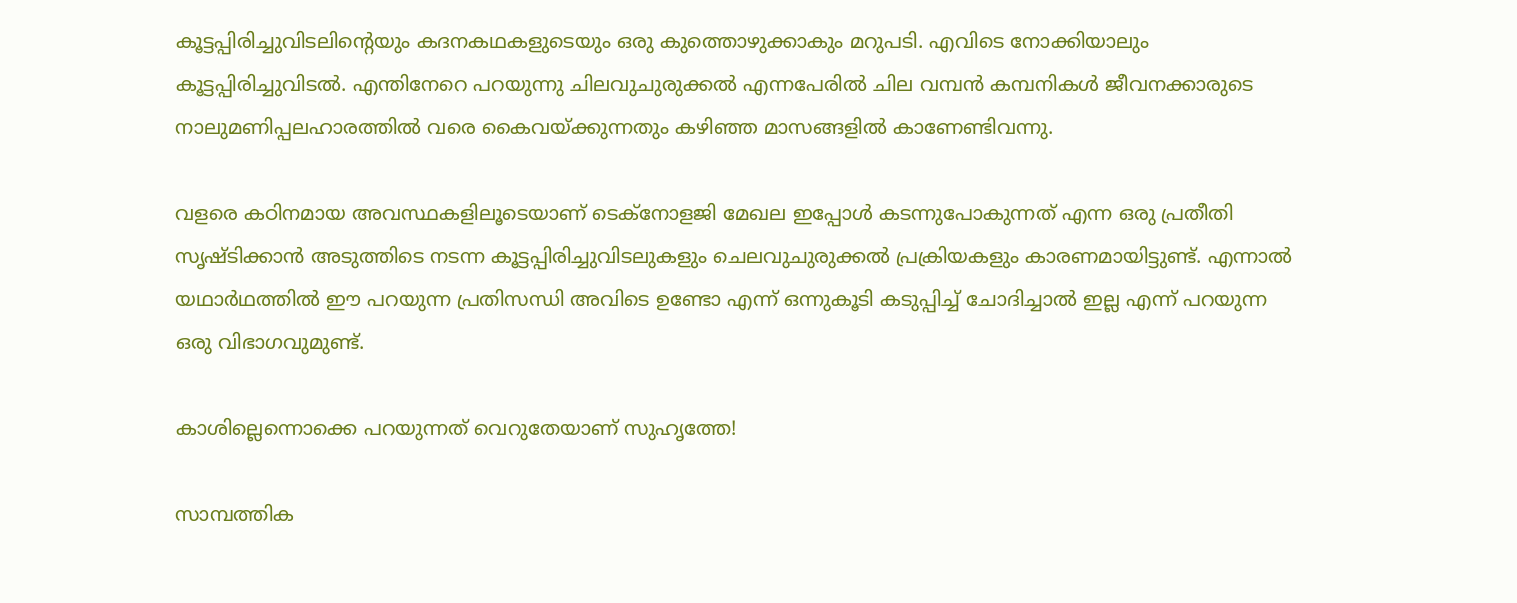കൂട്ടപ്പിരിച്ചുവിടലിന്റെയും കദനകഥകളുടെയും ഒരു കുത്തൊഴുക്കാകും മറുപടി. എവിടെ നോക്കിയാലും കൂട്ടപ്പിരിച്ചുവിടൽ. എന്തിനേറെ പറയുന്നു ചിലവുചുരുക്കൽ എന്നപേരിൽ ചില വമ്പൻ കമ്പനികൾ ജീവനക്കാരുടെ നാലുമണിപ്പലഹാരത്തിൽ വരെ കൈവയ്ക്കുന്നതും കഴിഞ്ഞ മാസങ്ങളിൽ കാണേണ്ടിവന്നു.

വളരെ കഠിനമായ അ‌വസ്ഥകളിലൂടെയാണ് ടെക്നോളജി മേഖല ഇപ്പോൾ കടന്നുപോകുന്നത് എന്ന ഒരു പ്രതീതി സൃഷ്ടിക്കാൻ അ‌ടുത്തിടെ നടന്ന കൂട്ടപ്പിരിച്ചുവിടലുകളും ചെലവുചുരുക്കൽ പ്രക്രിയകളും കാരണമായിട്ടുണ്ട്. എന്നാൽ യഥാർഥത്തിൽ ഈ പറയുന്ന പ്രതിസന്ധി അ‌വിടെ ഉണ്ടോ എന്ന് ഒന്നുകൂടി കടുപ്പിച്ച് ചോദിച്ചാൽ ഇല്ല എന്ന് പറയുന്ന ഒരു വിഭാഗവുമുണ്ട്.

കാശില്ലെന്നൊക്കെ പറയുന്നത് വെറുതേയാണ് സുഹൃത്തേ!

സാമ്പത്തിക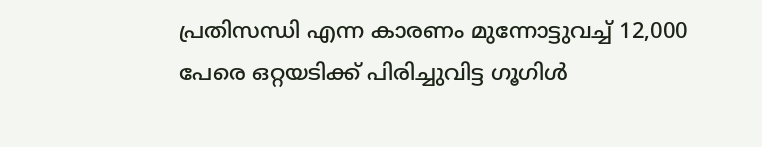പ്രതിസന്ധി എന്ന കാരണം മുന്നോട്ടുവച്ച് 12,000 പേരെ ഒറ്റയടിക്ക് പിരിച്ചുവിട്ട ഗൂഗിൾ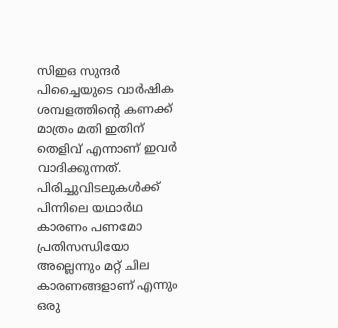സിഇഒ സുന്ദർ പിച്ചൈയുടെ വാർഷിക ശമ്പളത്തിന്റെ കണക്ക് മാത്രം മതി ഇതിന് തെളിവ് എന്നാണ് ഇവർ വാദിക്കുന്നത്. പിരിച്ചുവിടലുകൾക്ക് പിന്നിലെ യഥാർഥ കാരണം പണമോ പ്രതിസന്ധിയോ അ‌ല്ലെന്നും മറ്റ് ചില കാരണങ്ങളാണ് എന്നും ഒരു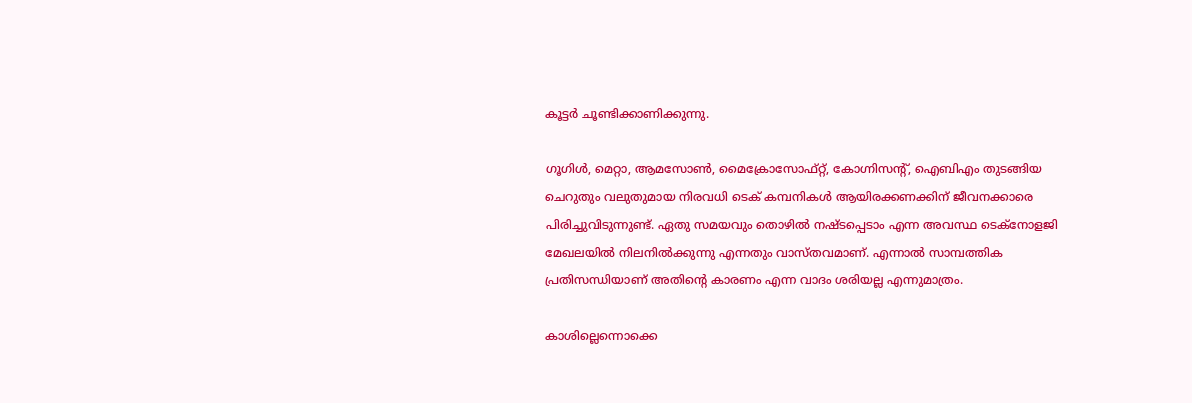കൂട്ടർ ചൂണ്ടിക്കാണിക്കുന്നു.

ഗൂഗിൾ, മെറ്റാ, ആമസോൺ, മൈക്രോസോഫ്റ്റ്, കോഗ്നിസന്റ്, ഐബിഎം തുടങ്ങിയ ചെറുതും വലുതുമായ നിരവധി ടെക് കമ്പനികൾ ആയിരക്കണക്കിന് ജീവനക്കാരെ പിരിച്ചുവിടുന്നുണ്ട്. ഏതു സമയവും തൊഴിൽ നഷ്ടപ്പെടാം എന്ന അ‌വസ്ഥ ടെക്നോളജി മേഖലയിൽ നിലനിൽക്കുന്നു എന്നതും വാസ്തവമാണ്. എന്നാൽ സാമ്പത്തിക പ്രതിസന്ധിയാണ് അ‌തിന്റെ കാരണം എന്ന വാദം ശരിയല്ല എന്നുമാത്രം.

കാശില്ലെന്നൊക്കെ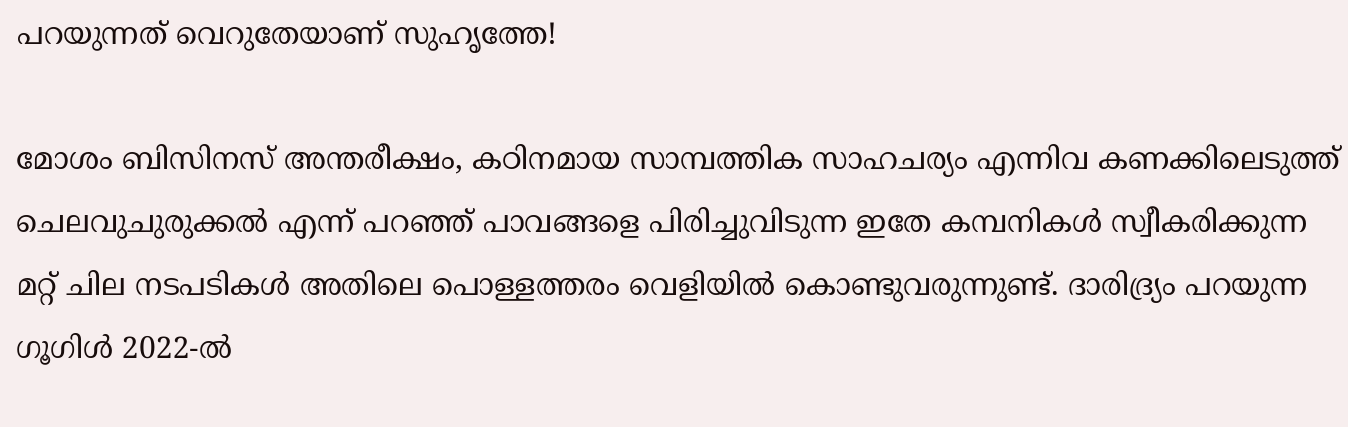പറയുന്നത് വെറുതേയാണ് സുഹൃത്തേ!

മോശം ബിസിനസ് അ‌ന്തരീക്ഷം, കഠിനമായ സാമ്പത്തിക സാഹചര്യം എന്നിവ കണക്കിലെടുത്ത് ചെലവുചുരുക്കൽ എന്ന് പറഞ്ഞ് പാവങ്ങളെ പിരിച്ചുവിടുന്ന ഇതേ കമ്പനികൾ സ്വീകരിക്കുന്ന മറ്റ് ചില നടപടികൾ അ‌തിലെ പൊള്ളത്തരം വെളിയിൽ കൊണ്ടുവരുന്നുണ്ട്. ദാരിദ്ര്യം പറയുന്ന ഗൂഗിൾ 2022-ൽ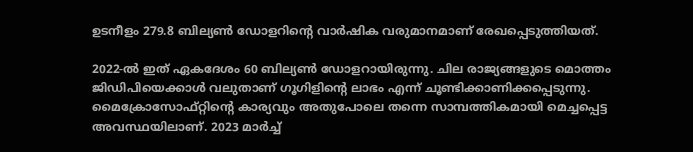ഉടനീളം 279.8 ബില്യൺ ഡോളറിന്റെ വാർഷിക വരുമാനമാണ് രേഖപ്പെടുത്തിയത്.

2022-ൽ ഇത് ഏകദേശം 60 ബില്യൺ ഡോളറായിരുന്നു. ചില രാജ്യങ്ങളുടെ മൊത്തം ജിഡിപിയെക്കാൾ വലുതാണ് ഗൂഗിളിന്റെ ലാഭം എന്ന് ചൂണ്ടിക്കാണിക്കപ്പെടുന്നു. മൈക്രോസോഫ്റ്റിന്റെ കാര്യവും അതുപോലെ തന്നെ സാമ്പത്തികമായി മെച്ചപ്പെട്ട അവസ്ഥയിലാണ്. 2023 മാർച്ച്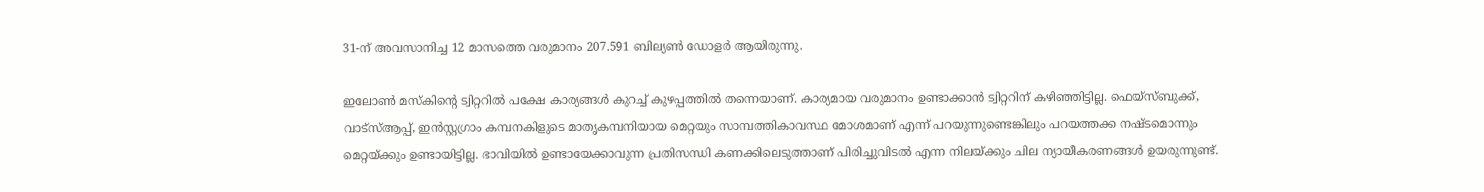31-ന് അവസാനിച്ച 12 മാസത്തെ വരുമാനം 207.591 ബില്യൺ ഡോളർ ആയിരുന്നു.

ഇലോൺ മസ്കിന്റെ ട്വിറ്ററിൽ പക്ഷേ കാര്യങ്ങൾ കുറച്ച് കുഴപ്പത്തിൽ തന്നെയാണ്. കാര്യമായ വരുമാനം ഉണ്ടാക്കാൻ ട്വിറ്ററിന് കഴിഞ്ഞിട്ടില്ല. ഫെയ്സ്ബുക്ക്, വാട്സ്ആപ്പ്, ഇൻസ്റ്റഗ്രാം കമ്പനകിളുടെ മാതൃകമ്പനിയായ മെറ്റയും സാമ്പത്തികാവസ്ഥ മോശമാണ് എന്ന് പറയുന്നുണ്ടെങ്കിലും പറയത്തക്ക നഷ്ടമൊന്നും മെറ്റയ്ക്കും ഉണ്ടായിട്ടില്ല. ഭാവിയിൽ ഉണ്ടായേക്കാവുന്ന പ്രതിസന്ധി കണക്കിലെടുത്താണ് പിരിച്ചുവിടൽ എന്ന നിലയ്ക്കും ചില ന്യായീകരണങ്ങൾ ഉയരുന്നുണ്ട്.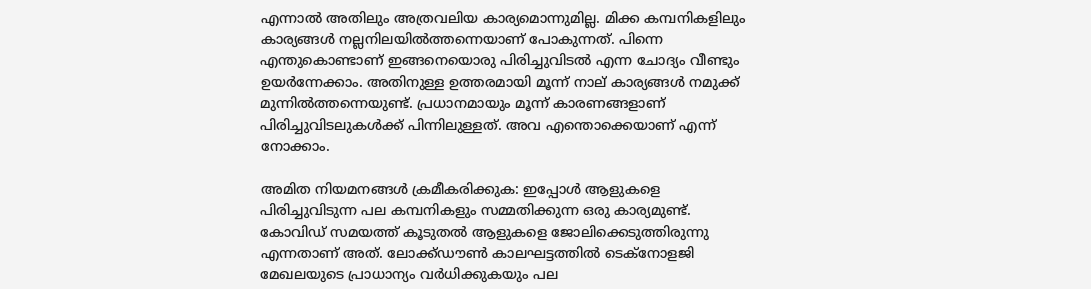എന്നാൽ അ‌തിലും അ‌ത്രവലിയ കാര്യമൊന്നുമില്ല. മിക്ക കമ്പനികളിലും കാര്യങ്ങൾ നല്ലനിലയിൽത്തന്നെയാണ് പോകുന്നത്. പിന്നെ എന്തുകൊണ്ടാണ് ഇങ്ങനെയൊരു പിരിച്ചുവിടൽ എന്ന ചോദ്യം വീണ്ടും ഉയർന്നേക്കാം. അ‌തിനുള്ള ഉത്തരമായി മൂന്ന് നാല് കാര്യങ്ങൾ നമുക്ക് മുന്നിൽത്തന്നെയുണ്ട്. പ്രധാനമായും മൂന്ന് കാരണങ്ങളാണ് പിരിച്ചുവിടലുകൾക്ക് പിന്നിലുള്ളത്. അ‌വ എന്തൊക്കെയാണ് എന്ന് നോക്കാം.

അ‌മിത നിയമനങ്ങൾ ക്രമീകരിക്കുക: ഇപ്പോൾ ആളുകളെ പിരിച്ചുവിടുന്ന പല കമ്പനികളും സമ്മതിക്കുന്ന ഒരു കാര്യമുണ്ട്. കോവിഡ് സമയത്ത് കൂടുതൽ ആളുകളെ ജോലിക്കെടുത്തിരുന്നു എന്നതാണ് അ‌ത്. ലോക്ക്ഡൗൺ കാലഘട്ടത്തിൽ ടെക്നോളജി മേഖലയുടെ പ്രാധാന്യം വർധിക്കുകയും പല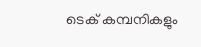ടെക് കമ്പനികളും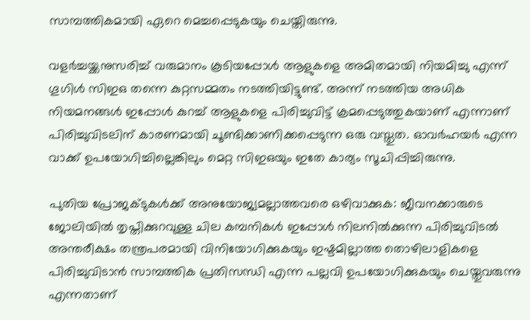സാമ്പത്തികമായി ഏറെ മെച്ചപ്പെടുകയും ചെയ്തിരുന്നു.

വളർച്ചയ്ക്കനുസരിച്ച് വരുമാനം കൂടിയപ്പോൾ ആളുകളെ അ‌മിതമായി നിയമിച്ചു എന്ന് ഗൂഗിൾ സിഇഒ തന്നെ കുറ്റസമ്മതം നടത്തിയിട്ടുണ്ട്. അ‌ന്ന് നടത്തിയ അധിക നിയമനങ്ങൾ ഇപ്പോൾ കുറച്ച് ആളുകളെ പിരിച്ചുവിട്ട് ക്രമപ്പെടുത്തുകയാണ് എന്നാണ് പിരിച്ചുവിടലിന് കാരണമായി ചൂണ്ടിക്കാണിക്കപ്പെടുന്ന ഒരു വസ്തുത. ഓവർഹയർ എന്ന വാക്ക് ഉപയോഗിച്ചില്ലെങ്കിലും മെറ്റ സിഇഒയും ഇതേ കാര്യം സൂചിപ്പിച്ചിരുന്നു.

പുതിയ പ്രോജക്ടുകൾക്ക് അ‌നുയോജ്യമല്ലാത്തവരെ ഒഴിവാക്കുക: ജീവനക്കാരുടെ ജോലിയിൽ തൃപ്തിക്കുറവുള്ള ചില കമ്പനികൾ ഇപ്പോൾ നിലനിൽക്കുന്ന പിരിച്ചുവിടൽ അ‌ന്തരീക്ഷം തന്ത്രപരമായി വിനിയോഗിക്കുകയും ഇഷ്ടമില്ലാത്ത തൊഴിലാളികളെ പിരിച്ചുവിടാൻ സാമ്പത്തിക പ്രതിസന്ധി എന്ന പല്ലവി ഉപയോഗിക്കുകയും ചെയ്തുവരുന്നു എന്നതാണ്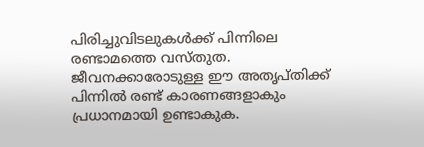പിരിച്ചുവിടലുകൾക്ക് പിന്നിലെ രണ്ടാമത്തെ വസ്തുത. ജീവനക്കാരോടുള്ള ഈ അ‌തൃപ്തിക്ക് പിന്നിൽ രണ്ട് കാരണങ്ങളാകും പ്രധാനമായി ഉണ്ടാകുക.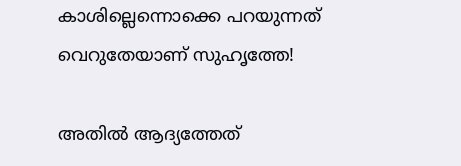കാശില്ലെന്നൊക്കെ പറയുന്നത് വെറുതേയാണ് സുഹൃത്തേ!

അ‌തിൽ ആദ്യത്തേത്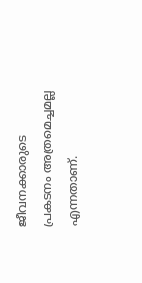ജീവനക്കാരുടെ പ്രകടനം അ‌ത്രമെച്ചമല്ല എന്നതാണ്.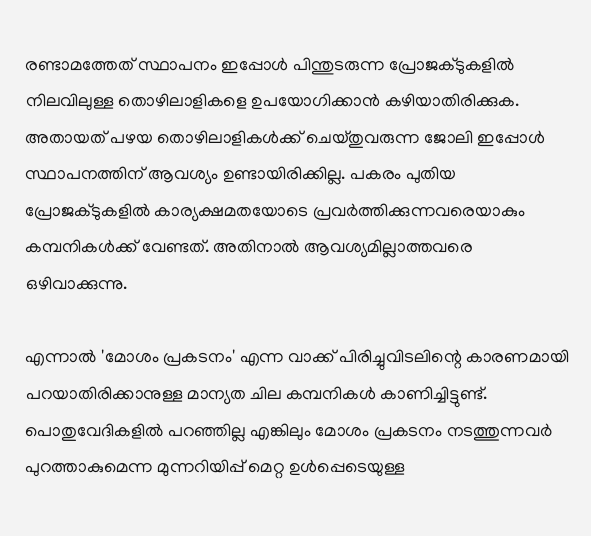രണ്ടാമത്തേത് സ്ഥാപനം ഇപ്പോൾ പിന്തുടരുന്ന പ്രോജക്ടുകളിൽ നിലവിലുള്ള തൊഴിലാളികളെ ഉപയോഗിക്കാൻ കഴിയാതിരിക്കുക. അ‌തായത് പഴയ തൊഴിലാളികൾക്ക് ചെയ്തുവരുന്ന ജോലി ഇപ്പോൾ സ്ഥാപനത്തിന് ആവശ്യം ഉണ്ടായിരിക്കില്ല. പകരം പുതിയ പ്രോജക്ടുകളിൽ കാര്യക്ഷമതയോടെ പ്രവർത്തിക്കുന്നവരെയാകും കമ്പനികൾക്ക് വേണ്ടത്. അ‌തിനാൽ ആവശ്യമില്ലാത്തവരെ ഒഴിവാക്കുന്നു.

എന്നാൽ 'മോശം പ്രകടനം' എന്ന വാക്ക് പിരിച്ചുവിടലിന്റെ കാരണമായി പറയാതിരിക്കാനുള്ള മാന്യത ചില കമ്പനികൾ കാണിച്ചിട്ടുണ്ട്. പൊതുവേദികളിൽ പറഞ്ഞില്ല എങ്കിലും മോശം പ്രകടനം നടത്തുന്നവർ പുറത്താകുമെന്ന മുന്നറിയിപ്പ് മെറ്റ ഉൾപ്പെടെയുള്ള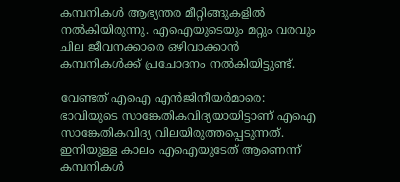കമ്പനികൾ ആഭ്യന്തര മീറ്റിങ്ങുകളിൽ നൽകിയിരുന്നു. എഐയുടെയും മറ്റും വരവും ചില ജീവനക്കാരെ ഒഴിവാക്കാൻ കമ്പനികൾക്ക് പ്രചോദനം നൽകിയിട്ടുണ്ട്.

വേണ്ടത് എഐ എൻജിനീയർമാരെ: ഭാവിയുടെ സാങ്കേതികവിദ്യയായിട്ടാണ് എഐ സാങ്കേതികവിദ്യ വിലയിരുത്തപ്പെടുന്നത്. ഇനിയുള്ള കാലം എഐയുടേത് ആണെന്ന് കമ്പനികൾ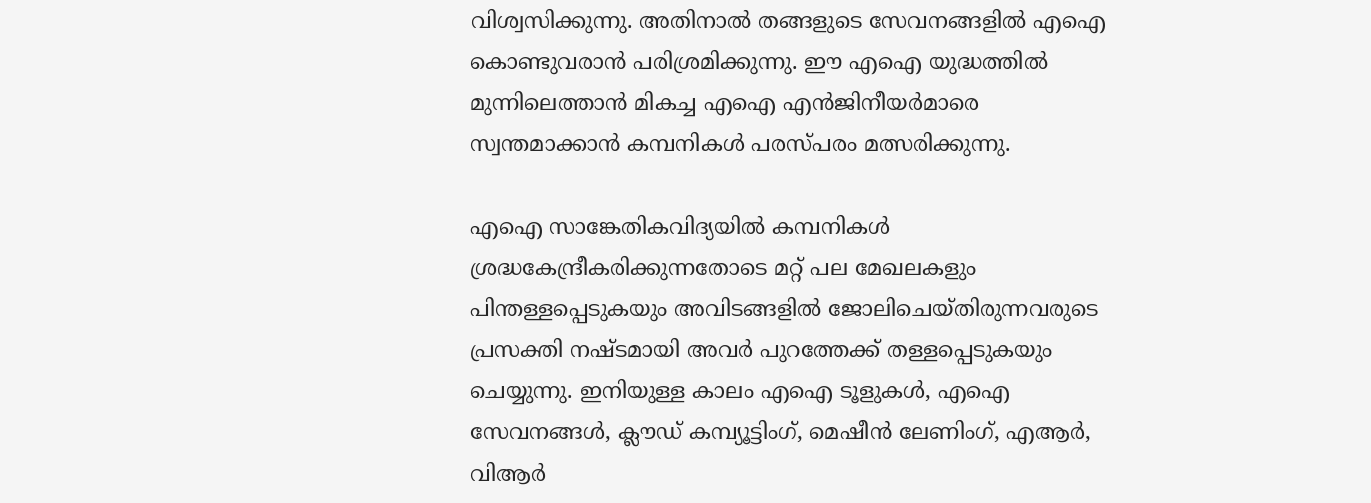വിശ്വസിക്കുന്നു. അ‌തിനാൽ തങ്ങളുടെ സേവനങ്ങളിൽ എഐ കൊണ്ടുവരാൻ പരിശ്രമിക്കുന്നു. ഈ എഐ യുദ്ധത്തിൽ മുന്നിലെത്താൻ മികച്ച എഐ എൻജിനീയർമാരെ സ്വന്തമാക്കാൻ കമ്പനികൾ പരസ്പരം മത്സരിക്കുന്നു.

എഐ സാങ്കേതികവിദ്യയിൽ കമ്പനികൾ ശ്രദ്ധകേന്ദ്രീകരിക്കുന്നതോടെ മറ്റ് പല മേഖലകളും പിന്തള്ളപ്പെടുകയും അ‌വിടങ്ങളിൽ ജോലിചെയ്തിരുന്നവരുടെ പ്രസക്തി നഷ്ടമായി അ‌വർ പുറത്തേക്ക് തള്ളപ്പെടുകയും ചെയ്യുന്നു. ഇനിയുള്ള കാലം എഐ ടൂളുകൾ, എഐ സേവനങ്ങൾ, ക്ലൗഡ് കമ്പ്യൂട്ടിംഗ്, മെഷീൻ ലേണിംഗ്, എആർ, വിആർ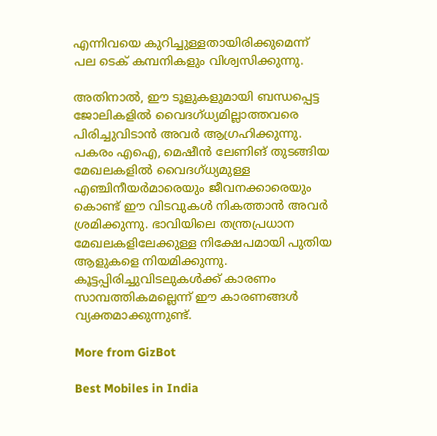എന്നിവയെ കുറിച്ചുള്ളതായിരിക്കുമെന്ന് പല ടെക് കമ്പനികളും വിശ്വസിക്കുന്നു.

അതിനാൽ, ഈ ടൂളുകളുമായി ബന്ധപ്പെട്ട ജോലികളിൽ വൈദഗ്ധ്യമില്ലാത്തവരെ പിരിച്ചുവിടാൻ അവർ ആഗ്രഹിക്കുന്നു. പകരം എഐ, മെഷീൻ ലേണിങ് തുടങ്ങിയ മേഖലകളിൽ വൈദഗ്ധ്യമുള്ള എഞ്ചിനീയർമാരെയും ജീവനക്കാരെയും കൊണ്ട് ഈ വിടവുകൾ നികത്താൻ അ‌വർ ശ്രമിക്കുന്നു. ഭാവിയിലെ തന്ത്രപ്രധാന മേഖലകളിലേക്കുള്ള നിക്ഷേപമായി പുതിയ ആളുകളെ നിയമിക്കുന്നു. കൂട്ടപ്പിരിച്ചുവിടലുകൾക്ക് കാരണം സാമ്പത്തികമല്ലെന്ന് ഈ കാരണങ്ങൾ വ്യക്തമാക്കുന്നുണ്ട്.

More from GizBot

Best Mobiles in India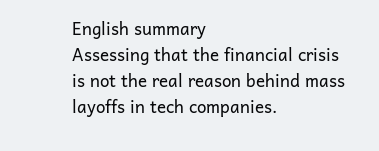English summary
Assessing that the financial crisis is not the real reason behind mass layoffs in tech companies.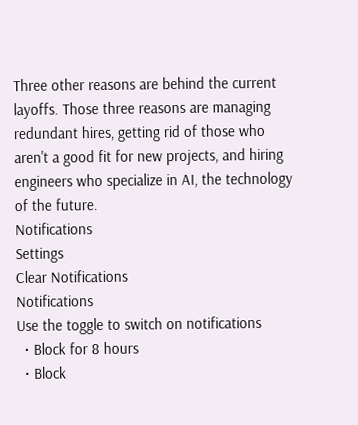Three other reasons are behind the current layoffs. Those three reasons are managing redundant hires, getting rid of those who aren't a good fit for new projects, and hiring engineers who specialize in AI, the technology of the future.
Notifications
Settings
Clear Notifications
Notifications
Use the toggle to switch on notifications
  • Block for 8 hours
  • Block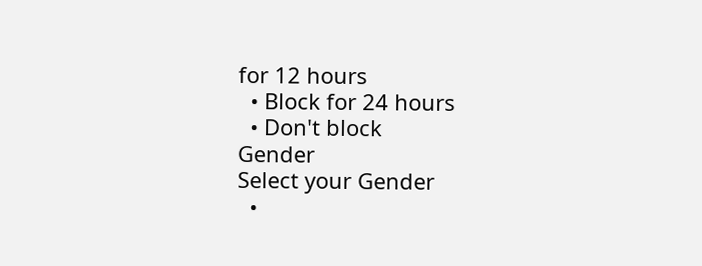for 12 hours
  • Block for 24 hours
  • Don't block
Gender
Select your Gender
  •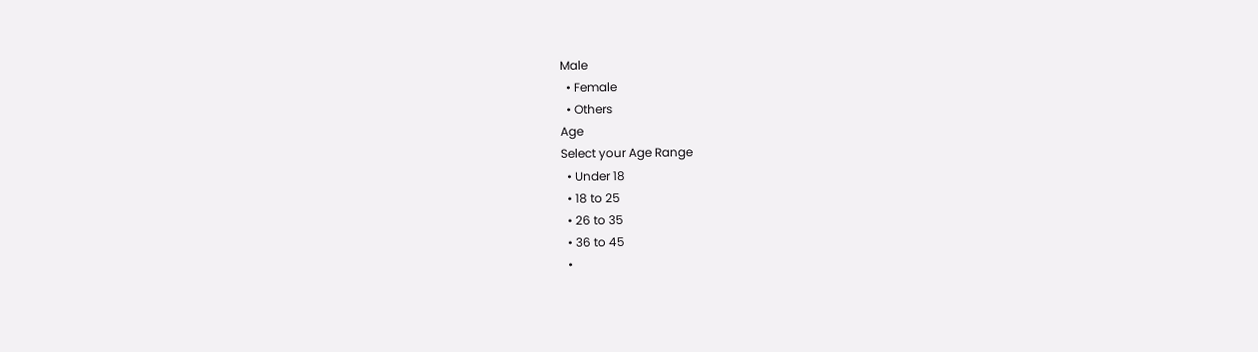Male
  • Female
  • Others
Age
Select your Age Range
  • Under 18
  • 18 to 25
  • 26 to 35
  • 36 to 45
  •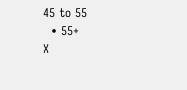45 to 55
  • 55+
X